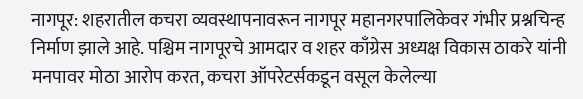नागपूर: शहरातील कचरा व्यवस्थापनावरून नागपूर महानगरपालिकेवर गंभीर प्रश्नचिन्ह निर्माण झाले आहे. पश्चिम नागपूरचे आमदार व शहर काँग्रेस अध्यक्ष विकास ठाकरे यांनी मनपावर मोठा आरोप करत, कचरा ऑपरेटर्सकडून वसूल केलेल्या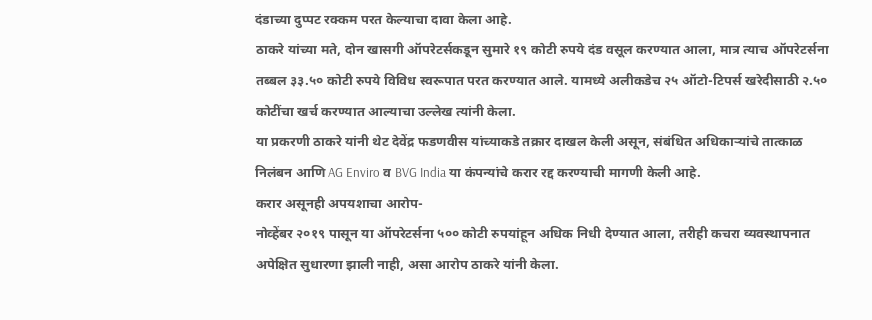दंडाच्या दुप्पट रक्कम परत केल्याचा दावा केला आहे.
ठाकरे यांच्या मते, दोन खासगी ऑपरेटर्सकडून सुमारे १९ कोटी रुपये दंड वसूल करण्यात आला, मात्र त्याच ऑपरेटर्सना तब्बल ३३.५० कोटी रुपये विविध स्वरूपात परत करण्यात आले. यामध्ये अलीकडेच २५ ऑटो-टिपर्स खरेदीसाठी २.५० कोटींचा खर्च करण्यात आल्याचा उल्लेख त्यांनी केला.
या प्रकरणी ठाकरे यांनी थेट देवेंद्र फडणवीस यांच्याकडे तक्रार दाखल केली असून, संबंधित अधिकाऱ्यांचे तात्काळ निलंबन आणि AG Enviro व BVG India या कंपन्यांचे करार रद्द करण्याची मागणी केली आहे.
करार असूनही अपयशाचा आरोप-
नोव्हेंबर २०१९ पासून या ऑपरेटर्सना ५०० कोटी रुपयांहून अधिक निधी देण्यात आला, तरीही कचरा व्यवस्थापनात अपेक्षित सुधारणा झाली नाही, असा आरोप ठाकरे यांनी केला.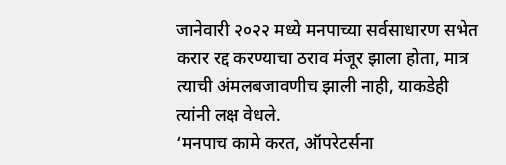जानेवारी २०२२ मध्ये मनपाच्या सर्वसाधारण सभेत करार रद्द करण्याचा ठराव मंजूर झाला होता, मात्र त्याची अंमलबजावणीच झाली नाही, याकडेही त्यांनी लक्ष वेधले.
‘मनपाच कामे करत, ऑपरेटर्सना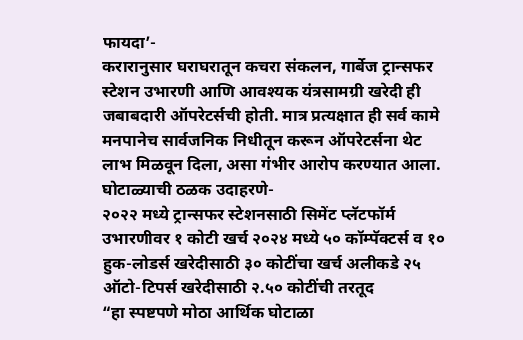फायदा’-
करारानुसार घराघरातून कचरा संकलन, गार्बेज ट्रान्सफर स्टेशन उभारणी आणि आवश्यक यंत्रसामग्री खरेदी ही जबाबदारी ऑपरेटर्सची होती. मात्र प्रत्यक्षात ही सर्व कामे मनपानेच सार्वजनिक निधीतून करून ऑपरेटर्सना थेट लाभ मिळवून दिला, असा गंभीर आरोप करण्यात आला.
घोटाळ्याची ठळक उदाहरणे-
२०२२ मध्ये ट्रान्सफर स्टेशनसाठी सिमेंट प्लॅटफॉर्म उभारणीवर १ कोटी खर्च २०२४ मध्ये ५० कॉम्पॅक्टर्स व १० हुक-लोडर्स खरेदीसाठी ३० कोटींचा खर्च अलीकडे २५ ऑटो-टिपर्स खरेदीसाठी २.५० कोटींची तरतूद
“हा स्पष्टपणे मोठा आर्थिक घोटाळा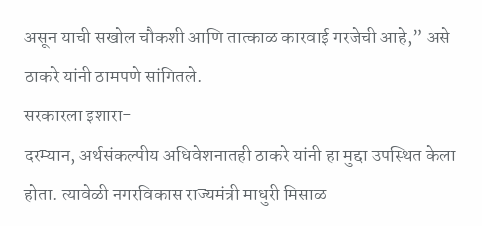असून याची सखोल चौकशी आणि तात्काळ कारवाई गरजेची आहे,” असे ठाकरे यांनी ठामपणे सांगितले.
सरकारला इशारा-
दरम्यान, अर्थसंकल्पीय अधिवेशनातही ठाकरे यांनी हा मुद्दा उपस्थित केला होता. त्यावेळी नगरविकास राज्यमंत्री माधुरी मिसाळ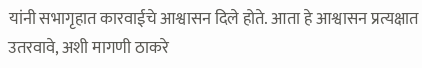यांनी सभागृहात कारवाईचे आश्वासन दिले होते. आता हे आश्वासन प्रत्यक्षात उतरवावे, अशी मागणी ठाकरे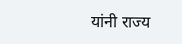यांनी राज्य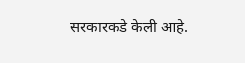सरकारकडे केली आहे.